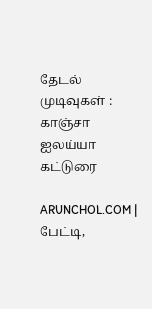தேடல் முடிவுகள் : காஞ்சா ஐலய்யா கட்டுரை

ARUNCHOL.COM | பேட்டி,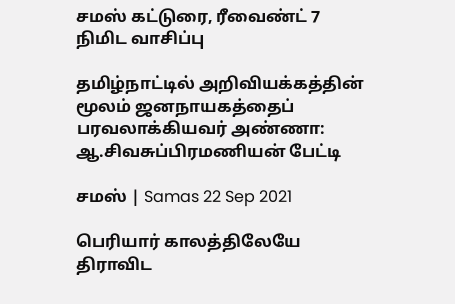சமஸ் கட்டுரை, ரீவைண்ட் 7 நிமிட வாசிப்பு

தமிழ்நாட்டில் அறிவியக்கத்தின் மூலம் ஜனநாயகத்தைப் பரவலாக்கியவர் அண்ணா: ஆ.சிவசுப்பிரமணியன் பேட்டி

சமஸ் | Samas 22 Sep 2021

பெரியார் காலத்திலேயே திராவிட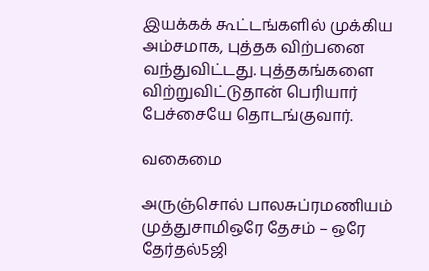இயக்கக் கூட்டங்களில் முக்கிய அம்சமாக, புத்தக விற்பனை வந்துவிட்டது. புத்தகங்களை விற்றுவிட்டுதான் பெரியார் பேச்சையே தொடங்குவார்.

வகைமை

அருஞ்சொல் பாலசுப்ரமணியம் முத்துசாமிஒரே தேசம் – ஒரே தேர்தல்5ஜி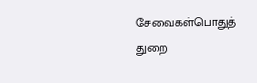சேவைகள்பொதுத் துறை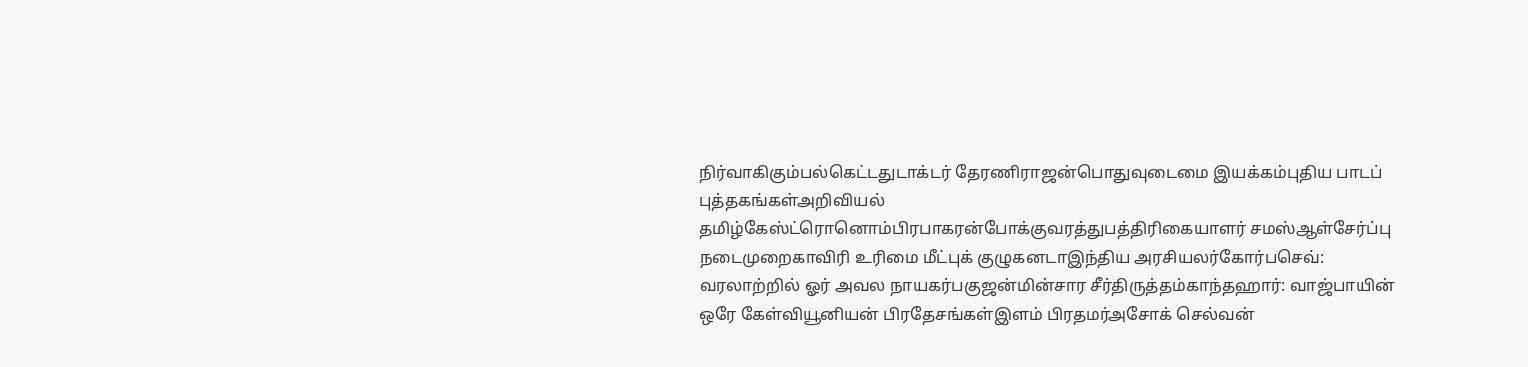நிர்வாகிகும்பல்கெட்டதுடாக்டர் தேரணிராஜன்பொதுவுடைமை இயக்கம்புதிய பாடப் புத்தகங்கள்அறிவியல் தமிழ்கேஸ்ட்ரொனொம்பிரபாகரன்போக்குவரத்துபத்திரிகையாளர் சமஸ்ஆள்சேர்ப்பு நடைமுறைகாவிரி உரிமை மீட்புக் குழுகனடாஇந்திய அரசியலர்கோர்பசெவ்: வரலாற்றில் ஓர் அவல நாயகர்பகுஜன்மின்சார சீர்திருத்தம்காந்தஹார்: வாஜ்பாயின் ஒரே கேள்வியூனியன் பிரதேசங்கள்இளம் பிரதமர்அசோக் செல்வன்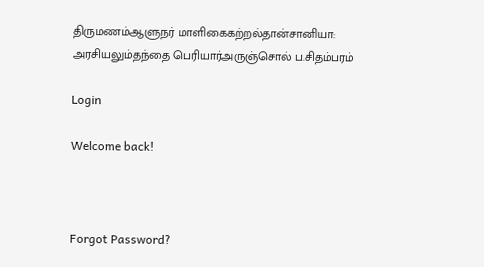திருமணம்ஆளுநர் மாளிகைகற்றல்தான்சானியா: அரசியலும்தந்தை பெரியார்அருஞ்சொல் ப.சிதம்பரம்

Login

Welcome back!



Forgot Password?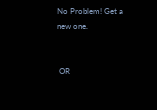No Problem! Get a new one.


 OR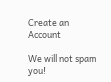Create an Account

We will not spam you!